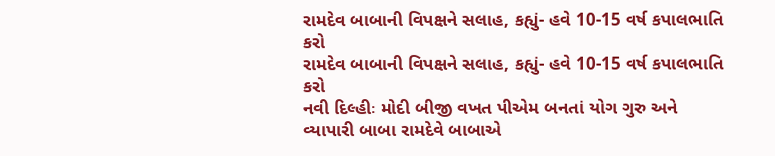રામદેવ બાબાની વિપક્ષને સલાહ, કહ્યું- હવે 10-15 વર્ષ કપાલભાતિ કરો
રામદેવ બાબાની વિપક્ષને સલાહ, કહ્યું- હવે 10-15 વર્ષ કપાલભાતિ કરો
નવી દિલ્હીઃ મોદી બીજી વખત પીએમ બનતાં યોગ ગુરુ અને વ્યાપારી બાબા રામદેવે બાબાએ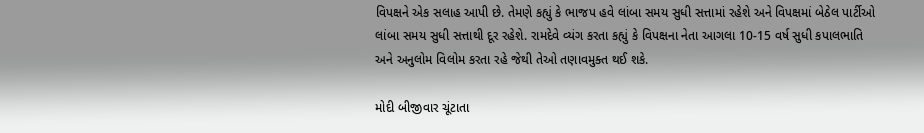વિપક્ષને એક સલાહ આપી છે. તેમણે કહ્યું કે ભાજપ હવે લાંબા સમય સુધી સત્તામાં રહેશે અને વિપક્ષમાં બેઠેલ પાર્ટીઓ લાંબા સમય સુધી સત્તાથી દૂર રહેશે. રામદેવે વ્યંગ કરતા કહ્યું કે વિપક્ષના નેતા આગલા 10-15 વર્ષ સુધી કપાલભાતિ અને અનુલોમ વિલોમ કરતા રહે જેથી તેઓ તણાવમુક્ત થઈ શકે.

મોદી બીજીવાર ચૂંટાતા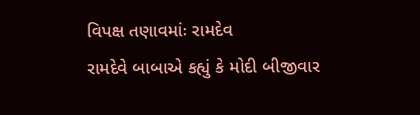વિપક્ષ તણાવમાંઃ રામદેવ
રામદેવે બાબાએ કહ્યું કે મોદી બીજીવાર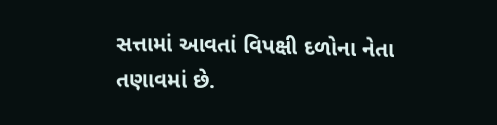સત્તામાં આવતાં વિપક્ષી દળોના નેતા તણાવમાં છે.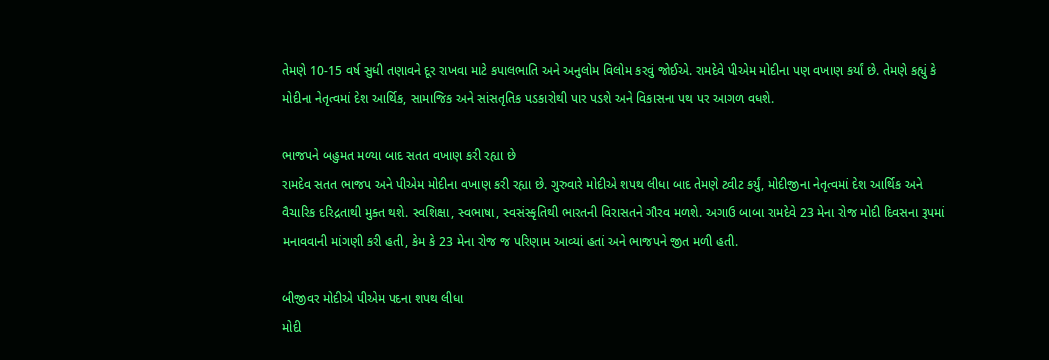તેમણે 10-15 વર્ષ સુધી તણાવને દૂર રાખવા માટે કપાલભાતિ અને અનુલોમ વિલોમ કરવું જોઈએ. રામદેવે પીએમ મોદીના પણ વખાણ કર્યાં છે. તેમણે કહ્યું કે મોદીના નેતૃત્વમાં દેશ આર્થિક, સામાજિક અને સાંસતૃતિક પડકારોથી પાર પડશે અને વિકાસના પથ પર આગળ વધશે.

ભાજપને બહુમત મળ્યા બાદ સતત વખાણ કરી રહ્યા છે
રામદેવ સતત ભાજપ અને પીએમ મોદીના વખાણ કરી રહ્યા છે. ગુરુવારે મોદીએ શપથ લીધા બાદ તેમણે ટ્વીટ કર્યું, મોદીજીના નેતૃત્વમાં દેશ આર્થિક અને વૈચારિક દરિદ્રતાથી મુક્ત થશે. સ્વશિક્ષા, સ્વભાષા, સ્વસંસ્કૃતિથી ભારતની વિરાસતને ગૌરવ મળશે. અગાઉ બાબા રામદેવે 23 મેના રોજ મોદી દિવસના રૂપમાં મનાવવાની માંગણી કરી હતી, કેમ કે 23 મેના રોજ જ પરિણામ આવ્યાં હતાં અને ભાજપને જીત મળી હતી.

બીજીવર મોદીએ પીએમ પદના શપથ લીધા
મોદી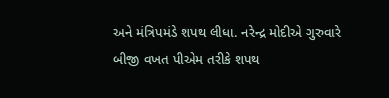અને મંત્રિપમંડે શપથ લીધા. નરેન્દ્ર મોદીએ ગુરુવારે બીજી વખત પીએમ તરીકે શપથ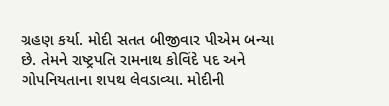ગ્રહણ કર્યા. મોદી સતત બીજીવાર પીએમ બન્યા છે. તેમને રાષ્ટ્રપતિ રામનાથ કોવિંદે પદ અને ગોપનિયતાના શપથ લેવડાવ્યા. મોદીની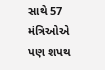સાથે 57 મંત્રિઓએ પણ શપથ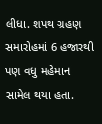લીધા. શપથ ગ્રહણ સમારોહમાં 6 હજારથી પણ વધુ મહેમાન સામેલ થયા હતા.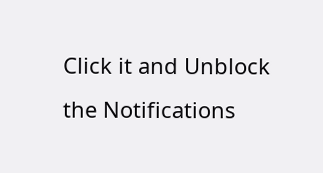Click it and Unblock the Notifications